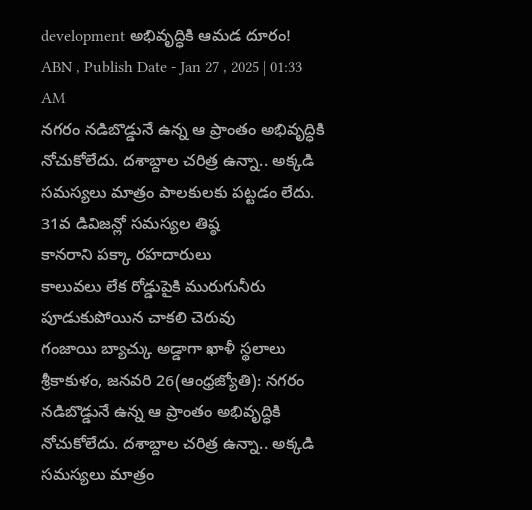development అభివృద్ధికి ఆమడ దూరం!
ABN , Publish Date - Jan 27 , 2025 | 01:33 AM
నగరం నడిబొడ్డునే ఉన్న ఆ ప్రాంతం అభివృద్ధికి నోచుకోలేదు. దశాబ్దాల చరిత్ర ఉన్నా.. అక్కడి సమస్యలు మాత్రం పాలకులకు పట్టడం లేదు.
31వ డివిజన్లో సమస్యల తిష్ఠ
కానరాని పక్కా రహదారులు
కాలువలు లేక రోడ్డుపైకి మురుగునీరు
పూడుకుపోయిన చాకలి చెరువు
గంజాయి బ్యాచ్కు అడ్డాగా ఖాళీ స్థలాలు
శ్రీకాకుళం, జనవరి 26(ఆంధ్రజ్యోతి): నగరం నడిబొడ్డునే ఉన్న ఆ ప్రాంతం అభివృద్ధికి నోచుకోలేదు. దశాబ్దాల చరిత్ర ఉన్నా.. అక్కడి సమస్యలు మాత్రం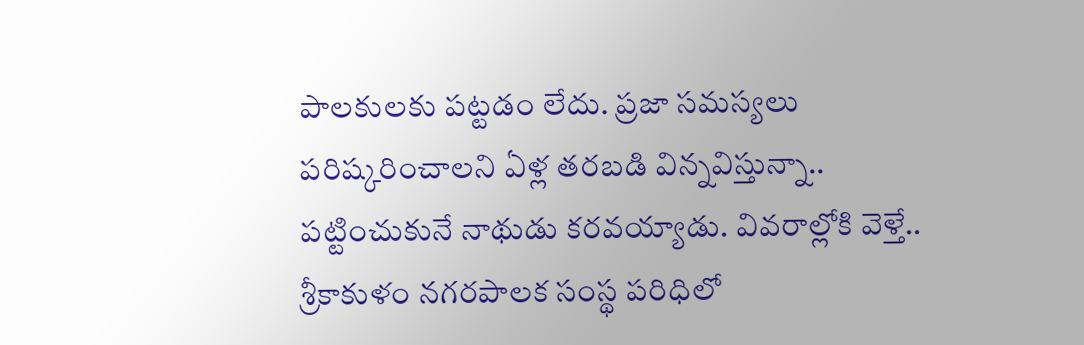పాలకులకు పట్టడం లేదు. ప్రజా సమస్యలు పరిష్కరించాలని ఏళ్ల తరబడి విన్నవిస్తున్నా.. పట్టించుకునే నాథుడు కరవయ్యాడు. వివరాల్లోకి వెళ్తే.. శ్రీకాకుళం నగరపాలక సంస్థ పరిధిలో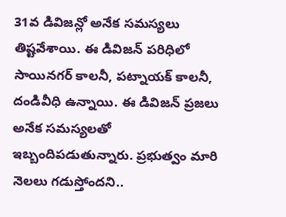31వ డివిజన్లో అనేక సమస్యలు తిష్టవేశాయి. ఈ డివిజన్ పరిధిలో సాయినగర్ కాలనీ, పట్నాయక్ కాలనీ, దండివీధి ఉన్నాయి. ఈ డివిజన్ ప్రజలు అనేక సమస్యలతో ఇబ్బందిపడుతున్నారు. ప్రభుత్వం మారి నెలలు గడుస్తోందని..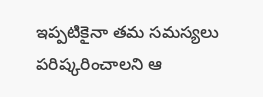ఇప్పటికైనా తమ సమస్యలు పరిష్కరించాలని ఆ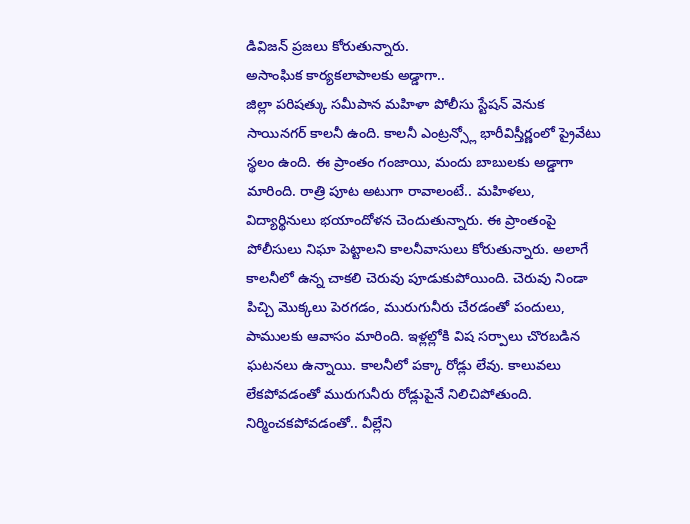డివిజన్ ప్రజలు కోరుతున్నారు.
అసాంఘిక కార్యకలాపాలకు అడ్డాగా..
జిల్లా పరిషత్కు సమీపాన మహిళా పోలీసు స్టేషన్ వెనుక సాయినగర్ కాలనీ ఉంది. కాలనీ ఎంట్రన్స్లో భారీవిస్తీర్ణంలో ప్రైవేటు స్థలం ఉంది. ఈ ప్రాంతం గంజాయి, మందు బాబులకు అడ్డాగా మారింది. రాత్రి పూట అటుగా రావాలంటే.. మహిళలు, విద్యార్థినులు భయాందోళన చెందుతున్నారు. ఈ ప్రాంతంపై పోలీసులు నిఘా పెట్టాలని కాలనీవాసులు కోరుతున్నారు. అలాగే కాలనీలో ఉన్న చాకలి చెరువు పూడుకుపోయింది. చెరువు నిండా పిచ్చి మొక్కలు పెరగడం, మురుగునీరు చేరడంతో పందులు, పాములకు ఆవాసం మారింది. ఇళ్లల్లోకి విష సర్పాలు చొరబడిన ఘటనలు ఉన్నాయి. కాలనీలో పక్కా రోడ్లు లేవు. కాలువలు లేకపోవడంతో మురుగునీరు రోడ్లుపైనే నిలిచిపోతుంది. నిర్మించకపోవడంతో.. వీల్లేని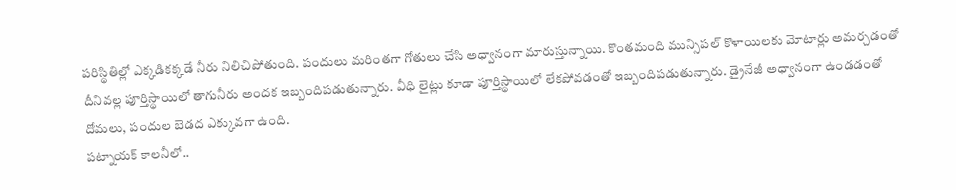పరిస్థితిల్లో ఎక్కడికక్కడే నీరు నిలిచిపోతుంది. పందులు మరింతగా గోతులు చేసి అధ్వానంగా మారుస్తున్నాయి. కొంతమంది మున్సిపల్ కొళాయిలకు మోటార్లు అమర్చడంతో దీనివల్ల పూర్తిస్థాయిలో తాగునీరు అందక ఇబ్బందిపడుతున్నారు. వీధి లైట్లు కూడా పూర్తిస్థాయిలో లేకపోవడంతో ఇబ్బందిపడుతున్నారు. డ్రైనేజీ అధ్వానంగా ఉండడంతో దోమలు, పందుల బెడద ఎక్కువగా ఉంది.
పట్నాయక్ కాలనీలో..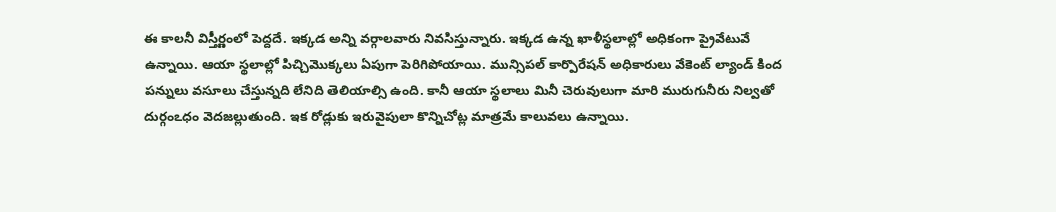ఈ కాలనీ విస్తీర్ణంలో పెద్దదే. ఇక్కడ అన్ని వర్గాలవారు నివసిస్తున్నారు. ఇక్కడ ఉన్న ఖాళీస్థలాల్లో అధికంగా ప్రైవేటువే ఉన్నాయి. ఆయా స్థలాల్లో పిచ్చిమొక్కలు ఏపుగా పెరిగిపోయాయి. మున్సిపల్ కార్పొరేషన్ అధికారులు వేకెంట్ ల్యాండ్ కింద పన్నులు వసూలు చేస్తున్నది లేనిది తెలియాల్సి ఉంది. కానీ ఆయా స్థలాలు మినీ చెరువులుగా మారి మురుగునీరు నిల్వతో దుర్గంఽధం వెదజల్లుతుంది. ఇక రోడ్లుకు ఇరువైపులా కొన్నిచోట్ల మాత్రమే కాలువలు ఉన్నాయి.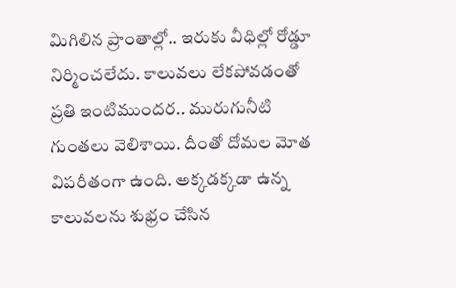మిగిలిన ప్రాంతాల్లో.. ఇరుకు వీధిల్లో రోడ్డూ నిర్మించలేదు. కాలువలు లేకపోవడంతో ప్రతి ఇంటిముందర.. మురుగునీటి గుంతలు వెలిశాయి. దీంతో దోమల మోత విపరీతంగా ఉంది. అక్కడక్కడా ఉన్న కాలువలను శుభ్రం చేసిన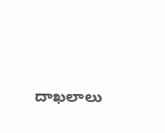దాఖలాలు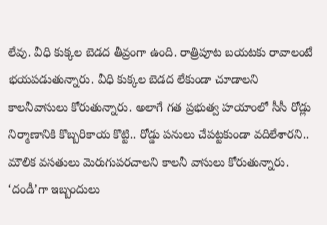లేవు. వీధి కుక్కల బెడద తీవ్రంగా ఉంది. రాత్రిపూట బయటకు రావాలంటే భయపడుతున్నారు. వీధి కుక్కల బెడద లేకుండా చూడాలని కాలనీవాసులు కోరుతున్నారు. అలాగే గత ప్రభుత్వ హయాంలో సీసీ రోడ్లు నిర్మాణానికి కొబ్బరికాయ కొట్టి.. రోడ్డు పనులు చేపట్టకుండా వదిలేశారని.. మౌలిక వసతులు మెరుగుపరచాలని కాలనీ వాసులు కోరుతున్నారు.
‘దండీ’గా ఇబ్బందులు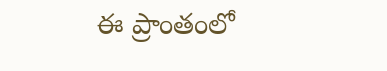ఈ ప్రాంతంలో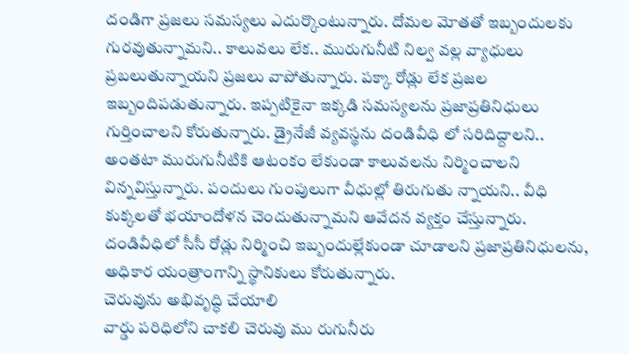దండిగా ప్రజలు సమస్యలు ఎదుర్కొంటున్నారు. దోమల మోతతో ఇబ్బందులకు గురవుతున్నామని.. కాలువలు లేక.. మురుగునీటి నిల్వ వల్ల వ్యాధులు ప్రబలుతున్నాయని ప్రజలు వాపోతున్నారు. పక్కా రోడ్లు లేక ప్రజల ఇబ్బందిపడుతున్నారు. ఇప్పటికైనా ఇక్కడి సమస్యలను ప్రజాప్రతినిధులు గుర్తించాలని కోరుతున్నారు. డ్రైనేజీ వ్యవస్థను దండివీధి లో సరిదిద్దాలని.. అంతటా మురుగునీటికి ఆటంకం లేకుండా కాలువలను నిర్మించాలని విన్నవిస్తున్నారు. పందులు గుంపులుగా వీధుల్లో తిరుగుతు న్నాయని.. వీధి కుక్కలతో భయాందోళన చెందుతున్నామని ఆవేదన వ్యక్తం చేస్తున్నారు. దండివీధిలో సీసీ రోడ్లు నిర్మించి ఇబ్బందుల్లేకుండా చూడాలని ప్రజాప్రతినిధులను, అధికార యంత్రాంగాన్ని స్థానికులు కోరుతున్నారు.
చెరువును అభివృద్ధి చేయాలి
వార్డు పరిధిలోని చాకలి చెరువు ము రుగునీరు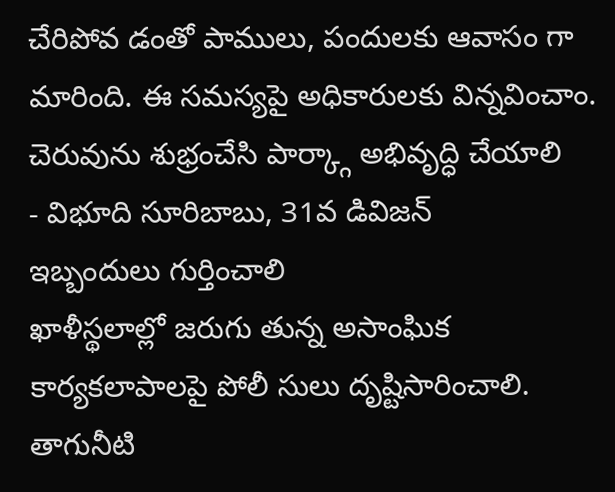చేరిపోవ డంతో పాములు, పందులకు ఆవాసం గా మారింది. ఈ సమస్యపై అధికారులకు విన్నవించాం. చెరువును శుభ్రంచేసి పార్క్గా అభివృద్ధి చేయాలి
- విభూది సూరిబాబు, 31వ డివిజన్
ఇబ్బందులు గుర్తించాలి
ఖాళీస్థలాల్లో జరుగు తున్న అసాంఘిక కార్యకలాపాలపై పోలీ సులు దృష్టిసారించాలి. తాగునీటి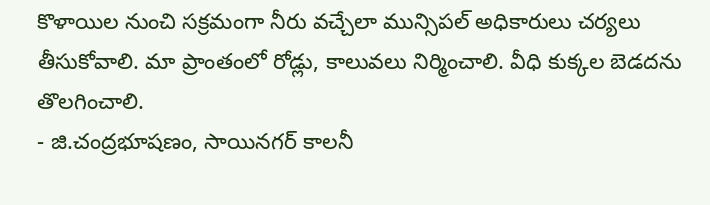కొళాయిల నుంచి సక్రమంగా నీరు వచ్చేలా మున్సిపల్ అధికారులు చర్యలు తీసుకోవాలి. మా ప్రాంతంలో రోడ్లు, కాలువలు నిర్మించాలి. వీధి కుక్కల బెడదను తొలగించాలి.
- జి.చంద్రభూషణం, సాయినగర్ కాలనీ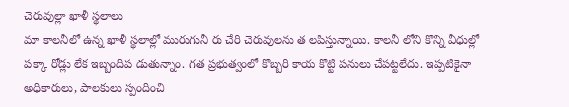చెరువుల్లా ఖాళీ స్థలాలు
మా కాలనీలో ఉన్న ఖాళీ స్థలాల్లో మురుగునీ రు చేరి చెరువులను త లపిస్తున్నాయి. కాలనీ లోని కొన్ని వీధుల్లో పక్కా రోడ్లు లేక ఇబ్బందిప డుతున్నాం. గత ప్రభుత్వంలో కొబ్బరి కాయ కొట్టి పనులు చేపట్టలేదు. ఇప్పటికైనా అధికారులు, పాలకులు స్పందించి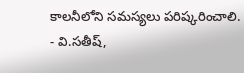కాలనీలోని సమస్యలు పరిష్కరించాలి.
- వి.సతీష్,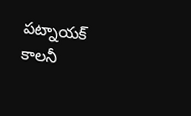పట్నాయక్ కాలనీ